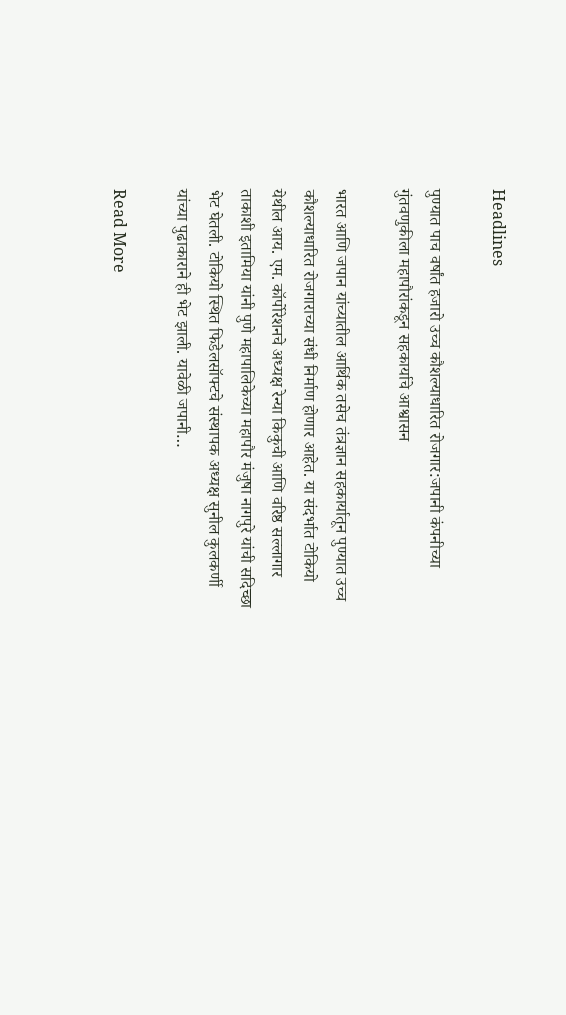Headlines

पुण्यात पाच वर्षांत हजारो उच्च कौशल्याधारित रोजगार:जपानी कंपनीच्या गुंतवणुकीला महापौरांकडून सहकार्याचे आश्वासन

भारत आणि जपान यांच्यातील आर्थिक तसेच तंत्रज्ञान सहकार्यातून पुण्यात उच्च कौशल्याधारित रोजगाराच्या संधी निर्माण होणार आहेत. या संदर्भात टोकियो येथील आय. एम. कॉर्पोरेशनचे अध्यक्ष रेन्या किकुची आणि वरिष्ठ सल्लागार ताकाशी इतामिया यांनी पुणे महापालिकेच्या महापौर मंजुषा नागपुरे यांची सदिच्छा भेट घेतली. टोकियो स्थित फिडेलसॉफ्टचे संस्थापक अध्यक्ष सुनील कुलकर्णी यांच्या पुढाकाराने ही भेट झाली. यावेळी जपानी…

Read More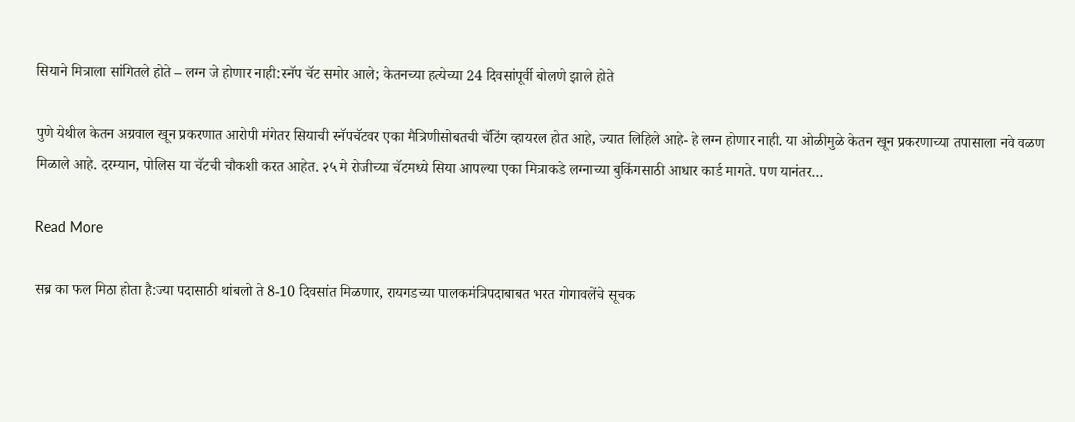सियाने मित्राला सांगितले होते – लग्न जे होणार नाही:स्नॅप चॅट समोर आले; केतनच्या हत्येच्या 24 दिवसांपूर्वी बोलणे झाले होते

पुणे येथील केतन अग्रवाल खून प्रकरणात आरोपी मंगेतर सियाची स्नॅपचॅटवर एका मैत्रिणीसोबतची चॅटिंग व्हायरल होत आहे, ज्यात लिहिले आहे- हे लग्न होणार नाही. या ओळीमुळे केतन खून प्रकरणाच्या तपासाला नवे वळण मिळाले आहे. दरम्यान, पोलिस या चॅटची चौकशी करत आहेत. २५ मे रोजीच्या चॅटमध्ये सिया आपल्या एका मित्राकडे लग्नाच्या बुकिंगसाठी आधार कार्ड मागते. पण यानंतर…

Read More

सब्र का फल मिठा होता है:ज्या पदासाठी थांबलो ते 8-10 दिवसांत मिळणार, रायगडच्या पालकमंत्रिपदाबाबत भरत गोगावलेंचे सूचक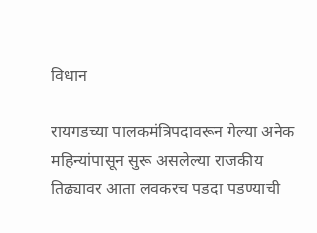विधान

रायगडच्या पालकमंत्रिपदावरून गेल्या अनेक महिन्यांपासून सुरू असलेल्या राजकीय तिढ्यावर आता लवकरच पडदा पडण्याची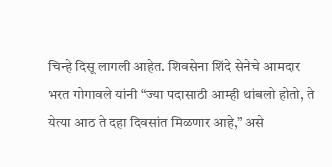चिन्हे दिसू लागली आहेत. शिवसेना शिंदे सेनेचे आमदार भरत गोगावले यांनी “ज्या पदासाठी आम्ही थांबलो होतो, ते येत्या आठ ते दहा दिवसांत मिळणार आहे,” असे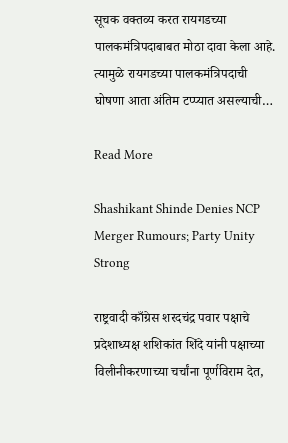सूचक वक्तव्य करत रायगडच्या पालकमंत्रिपदाबाबत मोठा दावा केला आहे. त्यामुळे रायगडच्या पालकमंत्रिपदाची घोषणा आता अंतिम टप्प्यात असल्याची…

Read More

Shashikant Shinde Denies NCP Merger Rumours; Party Unity Strong

राष्ट्रवादी काँग्रेस शरदचंद्र पवार पक्षाचे प्रदेशाध्यक्ष शशिकांत शिंदे यांनी पक्षाच्या विलीनीकरणाच्या चर्चांना पूर्णविराम देत,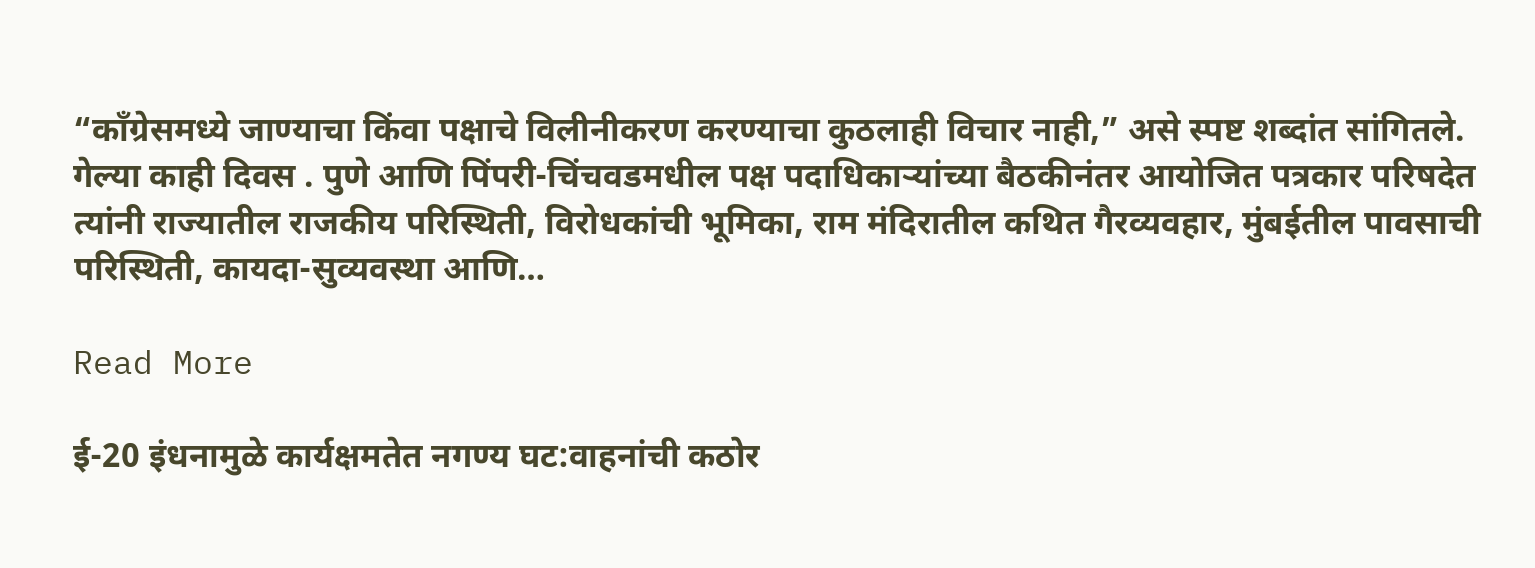“काँग्रेसमध्ये जाण्याचा किंवा पक्षाचे विलीनीकरण करण्याचा कुठलाही विचार नाही,” असे स्पष्ट शब्दांत सांगितले. गेल्या काही दिवस . पुणे आणि पिंपरी-चिंचवडमधील पक्ष पदाधिकाऱ्यांच्या बैठकीनंतर आयोजित पत्रकार परिषदेत त्यांनी राज्यातील राजकीय परिस्थिती, विरोधकांची भूमिका, राम मंदिरातील कथित गैरव्यवहार, मुंबईतील पावसाची परिस्थिती, कायदा-सुव्यवस्था आणि…

Read More

ई-20 इंधनामुळे कार्यक्षमतेत नगण्य घट:वाहनांची कठोर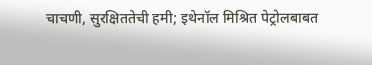चाचणी, सुरक्षिततेची हमी; इथेनॉल मिश्रित पेट्रोलबाबत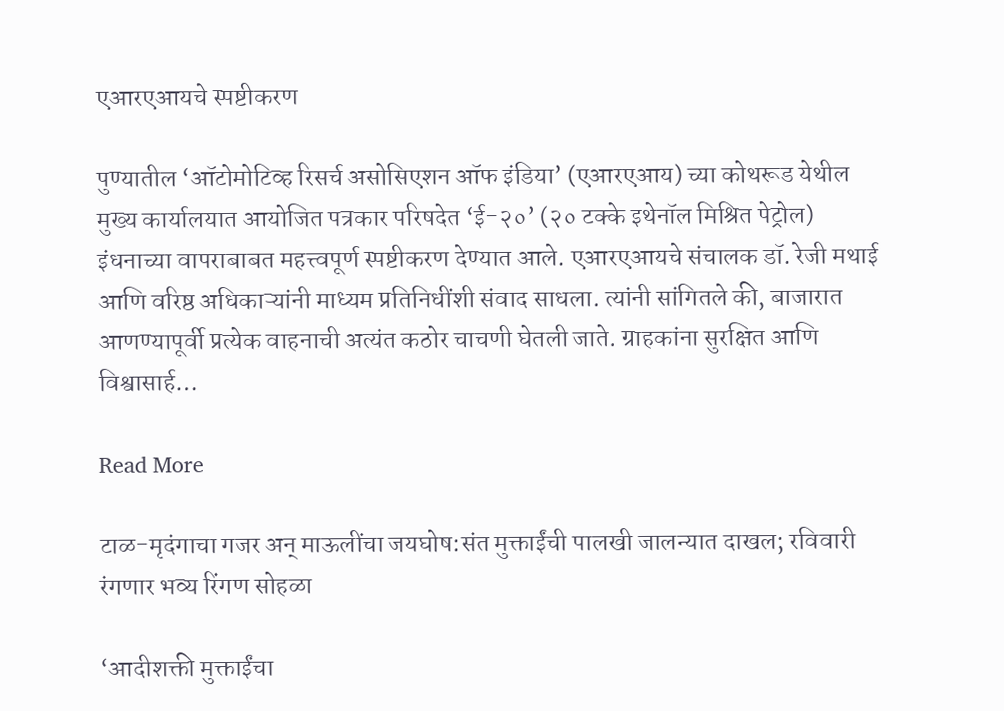एआरएआयचे स्पष्टीकरण

पुण्यातील ‘ऑटोमोटिव्ह रिसर्च असोसिएशन ऑफ इंडिया’ (एआरएआय) च्या कोथरूड येथील मुख्य कार्यालयात आयोजित पत्रकार परिषदेत ‘ई-२०’ (२० टक्के इथेनॉल मिश्रित पेट्रोल) इंधनाच्या वापराबाबत महत्त्वपूर्ण स्पष्टीकरण देण्यात आले. एआरएआयचे संचालक डॉ. रेजी मथाई आणि वरिष्ठ अधिकाऱ्यांनी माध्यम प्रतिनिधींशी संवाद साधला. त्यांनी सांगितले की, बाजारात आणण्यापूर्वी प्रत्येक वाहनाची अत्यंत कठोर चाचणी घेतली जाते. ग्राहकांना सुरक्षित आणि विश्वासार्ह…

Read More

टाळ-मृदंगाचा गजर अन् माऊलींचा जयघोष:संत मुक्ताईंची पालखी जालन्यात दाखल; रविवारी रंगणार भव्य रिंगण सोहळा

‘आदीशक्ती मुक्ताईंचा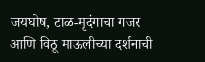जयघोष, टाळ-मृदंगाचा गजर आणि विठू माऊलीच्या दर्शनाची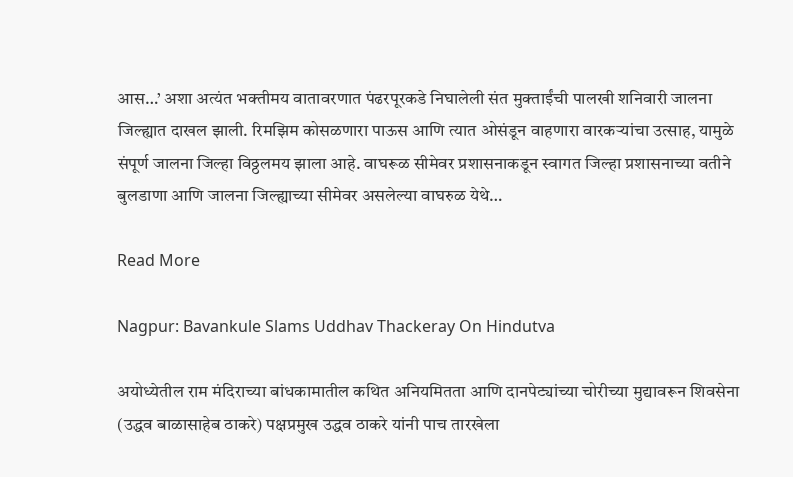आस…’ अशा अत्यंत भक्तीमय वातावरणात पंढरपूरकडे निघालेली संत मुक्ताईंची पालखी शनिवारी जालना जिल्ह्यात दाखल झाली. रिमझिम कोसळणारा पाऊस आणि त्यात ओसंडून वाहणारा वारकऱ्यांचा उत्साह, यामुळे संपूर्ण जालना जिल्हा विठ्ठलमय झाला आहे. वाघरूळ सीमेवर प्रशासनाकडून स्वागत जिल्हा प्रशासनाच्या वतीने बुलडाणा आणि जालना जिल्ह्याच्या सीमेवर असलेल्या वाघरुळ येथे…

Read More

Nagpur: Bavankule Slams Uddhav Thackeray On Hindutva

अयोध्येतील राम मंदिराच्या बांधकामातील कथित अनियमितता आणि दानपेट्यांच्या चोरीच्या मुद्यावरून शिवसेना (उद्धव बाळासाहेब ठाकरे) पक्षप्रमुख उद्धव ठाकरे यांनी पाच तारखेला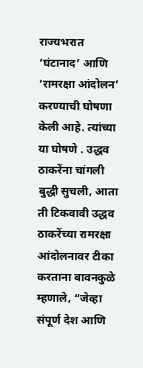राज्यभरात ‘घंटानाद’ आणि ‘रामरक्षा आंदोलन’ करण्याची घोषणा केली आहे. त्यांच्या या घोषणे . उद्धव ठाकरेंना चांगली बुद्धी सुचली, आता ती टिकवावी उद्धव ठाकरेंच्या रामरक्षा आंदोलनावर टीका करताना बावनकुळे म्हणाले, “जेव्हा संपूर्ण देश आणि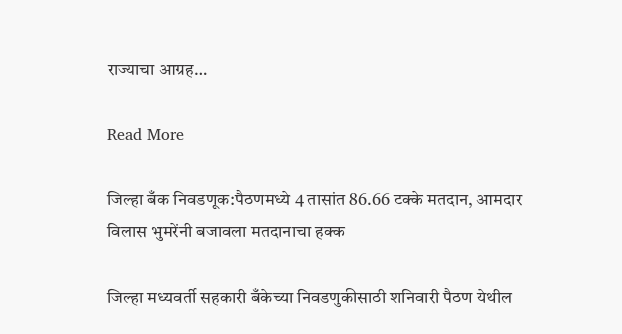राज्याचा आग्रह…

Read More

जिल्हा बँक निवडणूक:पैठणमध्ये 4 तासांत 86.66 टक्के मतदान, आमदार विलास भुमरेंनी बजावला मतदानाचा हक्क

जिल्हा मध्यवर्ती सहकारी बँकेच्या निवडणुकीसाठी शनिवारी पैठण येथील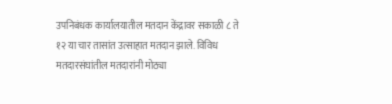उपनिबंधक कार्यालयातील मतदान केंद्रावर सकाळी ८ ते १२ या चार तासांत उत्साहात मतदान झाले. विविध मतदारसंघांतील मतदारांनी मोठ्या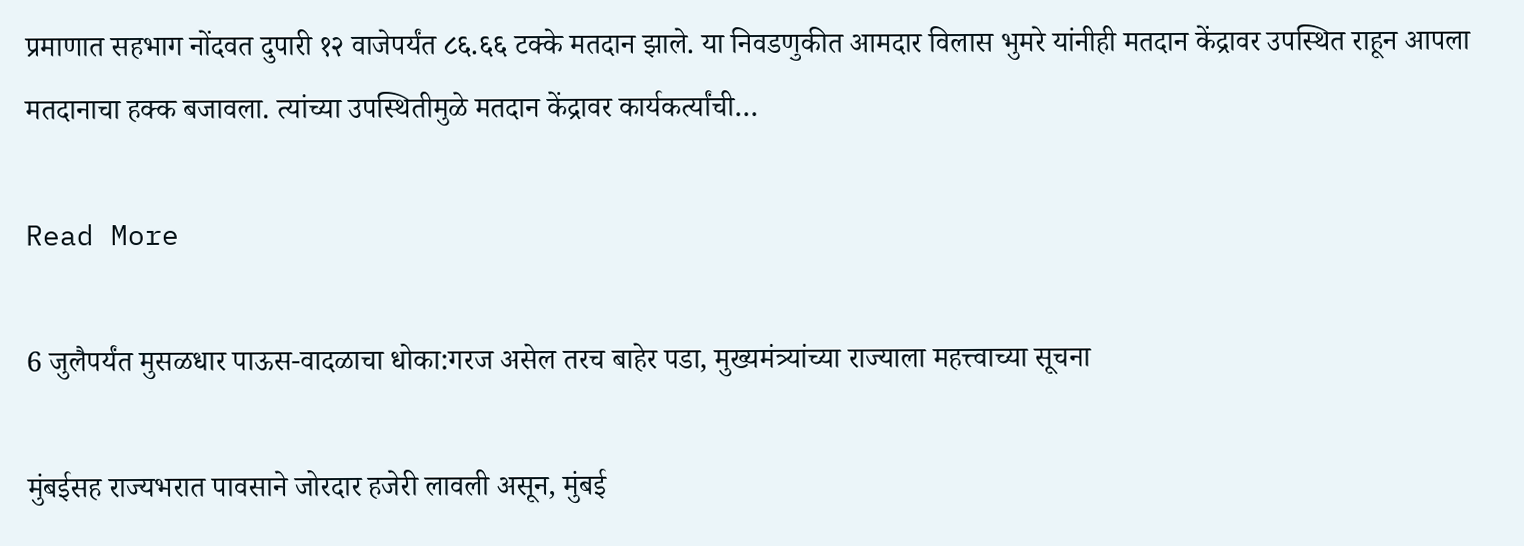प्रमाणात सहभाग नोंदवत दुपारी १२ वाजेपर्यंत ८६.६६ टक्के मतदान झाले. या निवडणुकीत आमदार विलास भुमरे यांनीही मतदान केंद्रावर उपस्थित राहून आपला मतदानाचा हक्क बजावला. त्यांच्या उपस्थितीमुळे मतदान केंद्रावर कार्यकर्त्यांची…

Read More

6 जुलैपर्यंत मुसळधार पाऊस-वादळाचा धोका:गरज असेल तरच बाहेर पडा, मुख्यमंत्र्यांच्या राज्याला महत्त्वाच्या सूचना

मुंबईसह राज्यभरात पावसाने जोरदार हजेरी लावली असून, मुंबई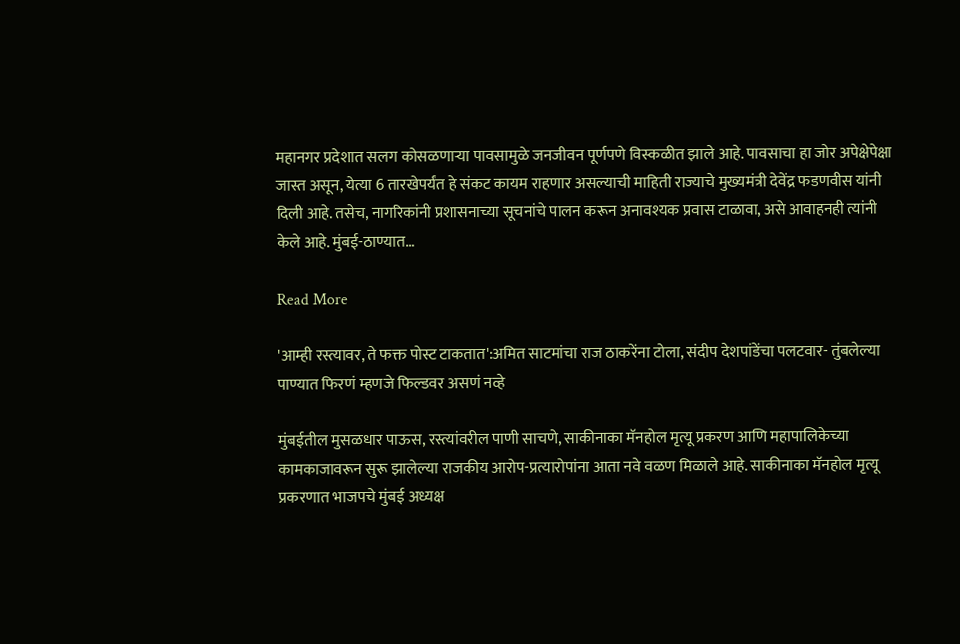महानगर प्रदेशात सलग कोसळणाऱ्या पावसामुळे जनजीवन पूर्णपणे विस्कळीत झाले आहे. पावसाचा हा जोर अपेक्षेपेक्षा जास्त असून, येत्या 6 तारखेपर्यंत हे संकट कायम राहणार असल्याची माहिती राज्याचे मुख्यमंत्री देवेंद्र फडणवीस यांनी दिली आहे. तसेच, नागरिकांनी प्रशासनाच्या सूचनांचे पालन करून अनावश्यक प्रवास टाळावा, असे आवाहनही त्यांनी केले आहे. मुंबई-ठाण्यात…

Read More

'आम्ही रस्त्यावर, ते फक्त पोस्ट टाकतात':अमित साटमांचा राज ठाकरेंना टोला, संदीप देशपांडेंचा पलटवार- तुंबलेल्या पाण्यात फिरणं म्हणजे फिल्डवर असणं नव्हे

मुंबईतील मुसळधार पाऊस, रस्त्यांवरील पाणी साचणे, साकीनाका मॅनहोल मृत्यू प्रकरण आणि महापालिकेच्या कामकाजावरून सुरू झालेल्या राजकीय आरोप-प्रत्यारोपांना आता नवे वळण मिळाले आहे. साकीनाका मॅनहोल मृत्यू प्रकरणात भाजपचे मुंबई अध्यक्ष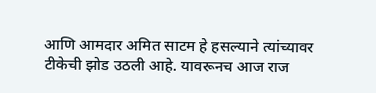आणि आमदार अमित साटम हे हसल्याने त्यांच्यावर टीकेची झोड उठली आहे. यावरूनच आज राज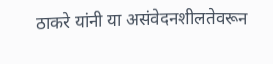ठाकरे यांनी या असंवेदनशीलतेवरून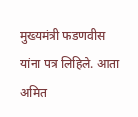मुख्यमंत्री फडणवीस यांना पत्र लिहिले. आता अमित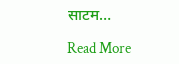साटम…

Read More